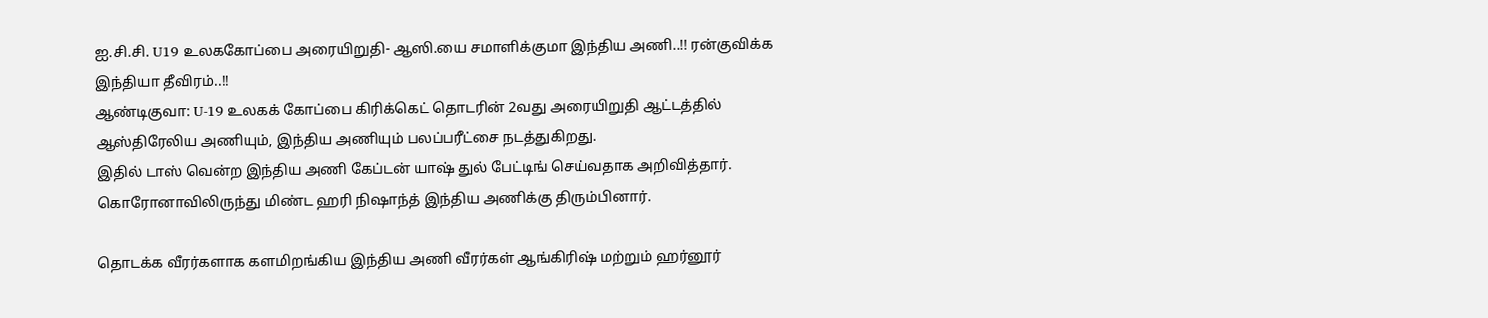ஐ.சி.சி. U19 உலககோப்பை அரையிறுதி- ஆஸி.யை சமாளிக்குமா இந்திய அணி..!! ரன்குவிக்க இந்தியா தீவிரம்..!!
ஆண்டிகுவா: U-19 உலகக் கோப்பை கிரிக்கெட் தொடரின் 2வது அரையிறுதி ஆட்டத்தில் ஆஸ்திரேலிய அணியும், இந்திய அணியும் பலப்பரீட்சை நடத்துகிறது.
இதில் டாஸ் வென்ற இந்திய அணி கேப்டன் யாஷ் துல் பேட்டிங் செய்வதாக அறிவித்தார். கொரோனாவிலிருந்து மிண்ட ஹரி நிஷாந்த் இந்திய அணிக்கு திரும்பினார்.

தொடக்க வீரர்களாக களமிறங்கிய இந்திய அணி வீரர்கள் ஆங்கிரிஷ் மற்றும் ஹர்னூர்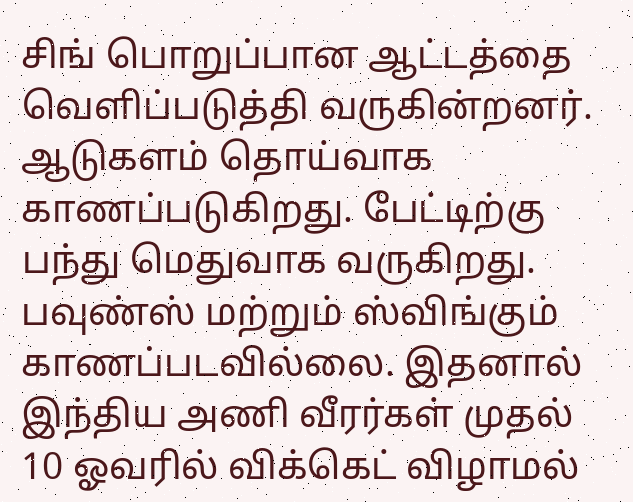சிங் பொறுப்பான ஆட்டத்தை வெளிப்படுத்தி வருகின்றனர்.
ஆடுகளம் தொய்வாக காணப்படுகிறது. பேட்டிற்கு பந்து மெதுவாக வருகிறது. பவுண்ஸ் மற்றும் ஸ்விங்கும் காணப்படவில்லை. இதனால் இந்திய அணி வீரர்கள் முதல் 10 ஓவரில் விக்கெட் விழாமல்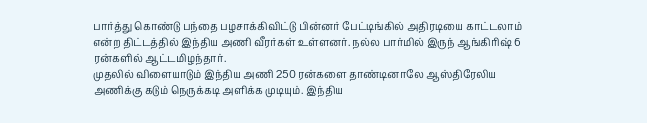பார்த்து கொண்டு பந்தை பழசாக்கிவிட்டு பின்னர் பேட்டிங்கில் அதிரடியை காட்டலாம் என்ற திட்டத்தில் இந்திய அணி வீரர்கள் உள்ளனர். நல்ல பார்மில் இருந் ஆங்கிரிஷ் 6 ரன்களில் ஆட்டமிழந்தார்.
முதலில் விளையாடும் இந்திய அணி 250 ரன்களை தாண்டினாலே ஆஸ்திரேலிய அணிக்கு கடும் நெருக்கடி அளிக்க முடியும். இந்திய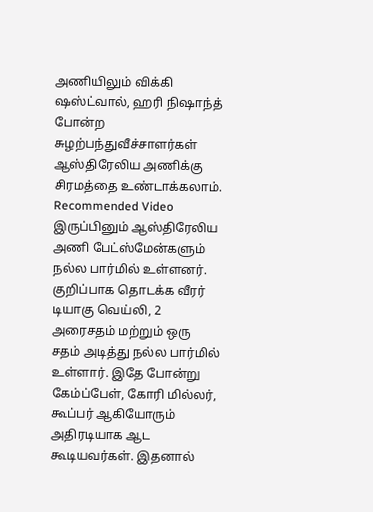அணியிலும் விக்கி ஷஸ்ட்வால், ஹரி நிஷாந்த் போன்ற சுழற்பந்துவீச்சாளர்கள் ஆஸ்திரேலிய அணிக்கு சிரமத்தை உண்டாக்கலாம்.
Recommended Video
இருப்பினும் ஆஸ்திரேலிய அணி பேட்ஸ்மேன்களும் நல்ல பார்மில் உள்ளனர். குறிப்பாக தொடக்க வீரர் டியாகு வெய்லி, 2 அரைசதம் மற்றும் ஒரு சதம் அடித்து நல்ல பார்மில் உள்ளார். இதே போன்று கேம்ப்பேள், கோரி மில்லர், கூப்பர் ஆகியோரும் அதிரடியாக ஆட கூடியவர்கள். இதனால்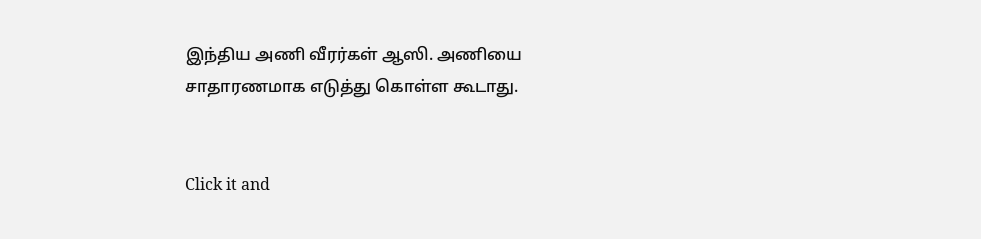இந்திய அணி வீரர்கள் ஆஸி. அணியை சாதாரணமாக எடுத்து கொள்ள கூடாது.


Click it and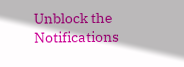Unblock the Notifications